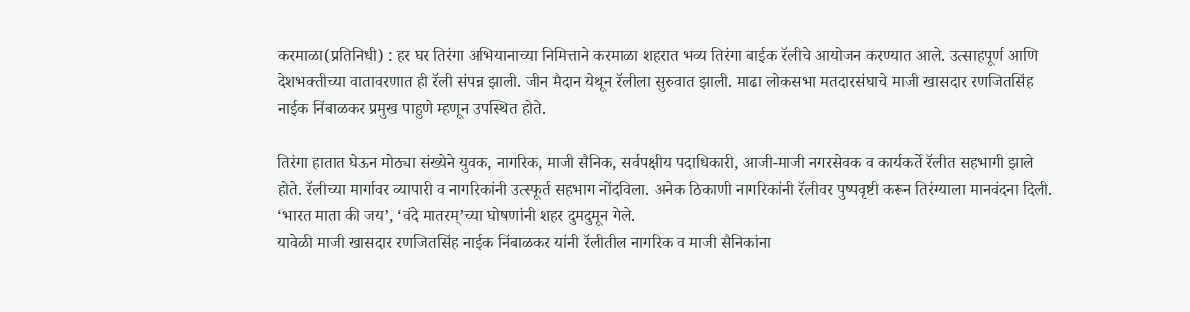करमाळा(प्रतिनिधी) : हर घर तिरंगा अभियानाच्या निमित्ताने करमाळा शहरात भव्य तिरंगा बाईक रॅलीचे आयोजन करण्यात आले. उत्साहपूर्ण आणि देशभक्तीच्या वातावरणात ही रॅली संपन्न झाली. जीन मैदान येथून रॅलीला सुरुवात झाली. माढा लोकसभा मतदारसंघाचे माजी खासदार रणजितसिंह नाईक निंबाळकर प्रमुख पाहुणे म्हणून उपस्थित होते.

तिरंगा हातात घेऊन मोठ्या संख्येने युवक, नागरिक, माजी सैनिक, सर्वपक्षीय पदाधिकारी, आजी-माजी नगरसेवक व कार्यकर्ते रॅलीत सहभागी झाले होते. रॅलीच्या मार्गावर व्यापारी व नागरिकांनी उत्स्फूर्त सहभाग नोंदविला. अनेक ठिकाणी नागरिकांनी रॅलीवर पुष्पवृष्टी करून तिरंग्याला मानवंदना दिली. ‘भारत माता की जय’, ‘वंदे मातरम्’च्या घोषणांनी शहर दुमदुमून गेले.
यावेळी माजी खासदार रणजितसिंह नाईक निंबाळकर यांनी रॅलीतील नागरिक व माजी सैनिकांना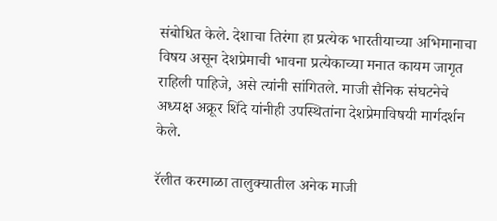संबोधित केले. देशाचा तिरंगा हा प्रत्येक भारतीयाच्या अभिमानाचा विषय असून देशप्रेमाची भावना प्रत्येकाच्या मनात कायम जागृत राहिली पाहिजे, असे त्यांनी सांगितले. माजी सैनिक संघटनेचे अध्यक्ष अक्रूर शिंदे यांनीही उपस्थितांना देशप्रेमाविषयी मार्गदर्शन केले.

रॅलीत करमाळा तालुक्यातील अनेक माजी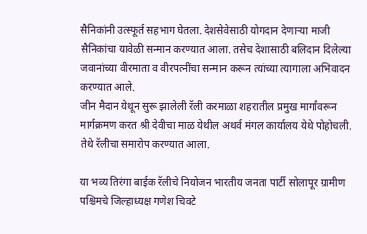सैनिकांनी उत्स्फूर्त सहभाग घेतला. देशसेवेसाठी योगदान देणाऱ्या माजी सैनिकांचा यावेळी सन्मान करण्यात आला. तसेच देशासाठी बलिदान दिलेल्या जवानांच्या वीरमाता व वीरपत्नींचा सन्मान करून त्यांच्या त्यागाला अभिवादन करण्यात आले.
जीन मैदान येथून सुरू झालेली रॅली करमाळा शहरातील प्रमुख मार्गांवरून मार्गक्रमण करत श्री देवीचा माळ येथील अथर्व मंगल कार्यालय येथे पोहोचली. तेथे रॅलीचा समारोप करण्यात आला.

या भव्य तिरंगा बाईक रॅलीचे नियोजन भारतीय जनता पार्टी सोलापूर ग्रामीण पश्चिमचे जिल्हाध्यक्ष गणेश चिवटे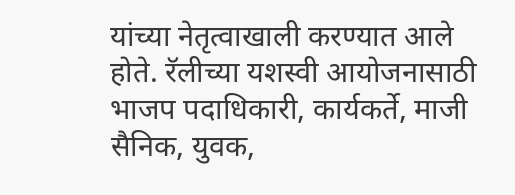यांच्या नेतृत्वाखाली करण्यात आले होते. रॅलीच्या यशस्वी आयोजनासाठी भाजप पदाधिकारी, कार्यकर्ते, माजी सैनिक, युवक,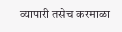व्यापारी तसेच करमाळा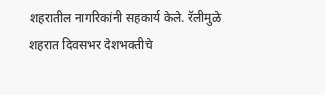शहरातील नागरिकांनी सहकार्य केले. रॅलीमुळे शहरात दिवसभर देशभक्तीचे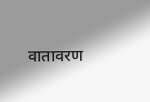वातावरण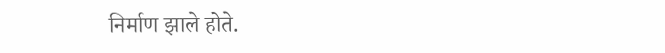निर्माण झाले होते.